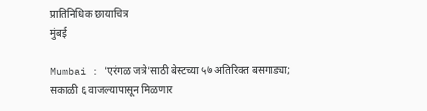प्रातिनिधिक छायाचित्र
मुंबई

Mumbai : 'एरंगळ जत्रे'साठी बेस्टच्या ५७ अतिरिक्त बसगाड्या; सकाळी ६ वाजल्यापासून मिळणार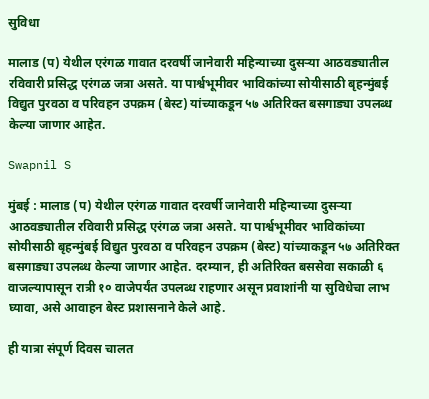सुविधा

मालाड (प) येथील एरंगळ गावात दरवर्षी जानेवारी महिन्याच्या दुसऱ्या आठवड्यातील रविवारी प्रसिद्ध एरंगळ जत्रा असते. या पार्श्वभूमीवर भाविकांच्या सोयीसाठी बृहन्मुंबई विद्युत पुरवठा व परिवहन उपक्रम (बेस्ट) यांच्याकडून ५७ अतिरिक्त बसगाड्या उपलब्ध केल्या जाणार आहेत.

Swapnil S

मुंबई : मालाड (प) येथील एरंगळ गावात दरवर्षी जानेवारी महिन्याच्या दुसऱ्या आठवड्यातील रविवारी प्रसिद्ध एरंगळ जत्रा असते. या पार्श्वभूमीवर भाविकांच्या सोयीसाठी बृहन्मुंबई विद्युत पुरवठा व परिवहन उपक्रम (बेस्ट) यांच्याकडून ५७ अतिरिक्त बसगाड्या उपलब्ध केल्या जाणार आहेत. दरम्यान, ही अतिरिक्त बससेवा सकाळी ६ वाजल्यापासून रात्री १० वाजेपर्यंत उपलब्ध राहणार असून प्रवाशांनी या सुविधेचा लाभ घ्यावा, असे आवाहन बेस्ट प्रशासनाने केले आहे.

ही यात्रा संपूर्ण दिवस चालत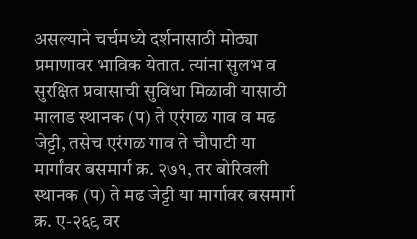असल्याने चर्चमध्ये दर्शनासाठी मोठ्या प्रमाणावर भाविक येतात. त्यांना सुलभ व सुरक्षित प्रवासाची सुविधा मिळावी यासाठी मालाड स्थानक (प) ते एरंगळ गाव व मढ जेट्टी, तसेच एरंगळ गाव ते चौपाटी या मार्गांवर बसमार्ग क्र. २७१, तर बोरिवली स्थानक (प) ते मढ जेट्टी या मार्गावर बसमार्ग क्र. ए-२६९ वर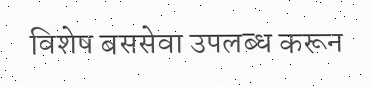विशेष बससेवा उपलब्ध करून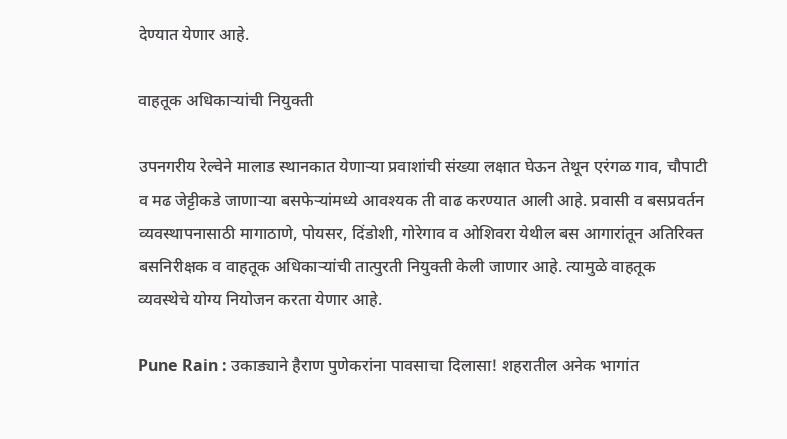देण्यात येणार आहे.

वाहतूक अधिकाऱ्यांची नियुक्ती

उपनगरीय रेल्वेने मालाड स्थानकात येणाऱ्या प्रवाशांची संख्या लक्षात घेऊन तेथून एरंगळ गाव, चौपाटी व मढ जेट्टीकडे जाणाऱ्या बसफेऱ्यांमध्ये आवश्यक ती वाढ करण्यात आली आहे. प्रवासी व बसप्रवर्तन व्यवस्थापनासाठी मागाठाणे, पोयसर, दिंडोशी, गोरेगाव व ओशिवरा येथील बस आगारांतून अतिरिक्त बसनिरीक्षक व वाहतूक अधिकाऱ्यांची तात्पुरती नियुक्ती केली जाणार आहे. त्यामुळे वाहतूक व्यवस्थेचे योग्य नियोजन करता येणार आहे.

Pune Rain : उकाड्याने हैराण पुणेकरांना पावसाचा दिलासा! शहरातील अनेक भागांत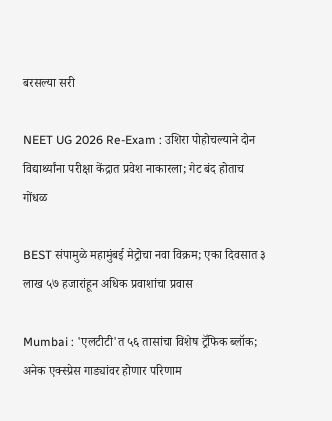बरसल्या सरी

NEET UG 2026 Re-Exam : उशिरा पोहोचल्याने दोन विद्यार्थ्यांना परीक्षा केंद्रात प्रवेश नाकारला; गेट बंद होताच गोंधळ

BEST संपामुळे महामुंबई मेट्रोचा नवा विक्रम; एका दिवसात ३ लाख ५७ हजारांहून अधिक प्रवाशांचा प्रवास

Mumbai : 'एलटीटी'त ५६ तासांचा विशेष ट्रॅफिक ब्लॉक; अनेक एक्स्प्रेस गाड्यांवर होणार परिणाम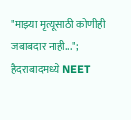"माझ्या मृत्यूसाठी कोणीही जबाबदार नाही..."; हैदराबादमध्ये NEET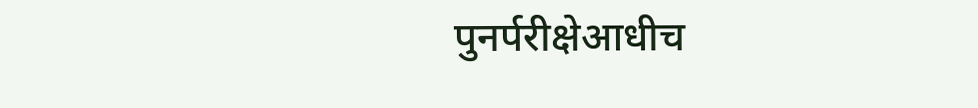पुनर्परीक्षेआधीच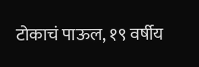टोकाचं पाऊल, १९ वर्षीय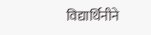विद्यार्थिनीने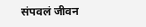संपवलं जीवन